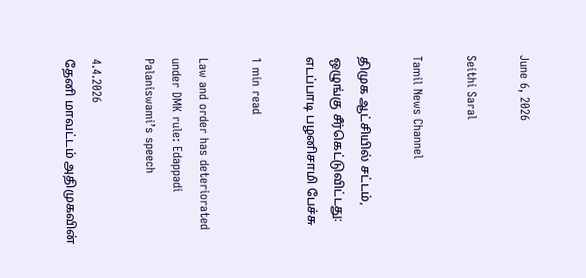June 6, 2026

Seithi Saral

Tamil News Channel

திமுக ஆட்சியில் சட்டம், ஒழுங்கு சீர்கெட்டுவிட்டது: எடப்பாடி பழனிசாமி பேச்சு

1 min read

Law and order has deteriorated under DMK rule: Edappadi Palaniswami’s speech

4.4.2026
தேனி மாவட்டம் அதிமுகவின்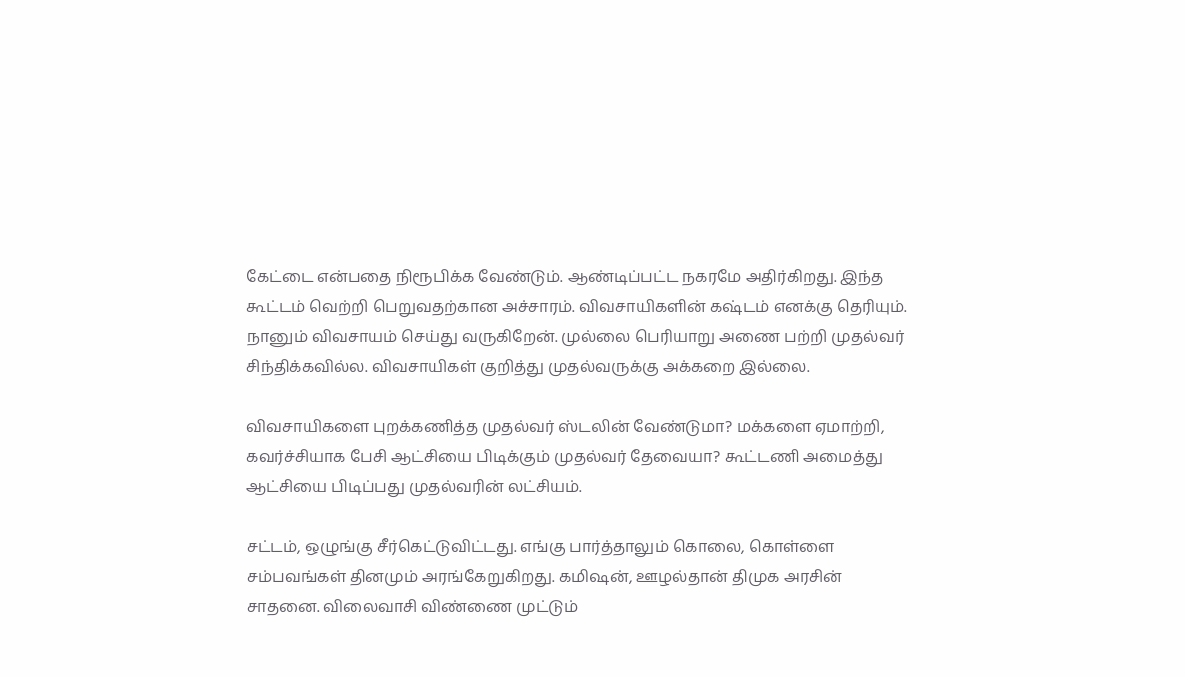கேட்டை என்பதை நிரூபிக்க வேண்டும். ஆண்டிப்பட்ட நகரமே அதிர்கிறது. இந்த கூட்டம் வெற்றி பெறுவதற்கான அச்சாரம். விவசாயிகளின் கஷ்டம் எனக்கு தெரியும். நானும் விவசாயம் செய்து வருகிறேன். முல்லை பெரியாறு அணை பற்றி முதல்வர் சிந்திக்கவில்ல. விவசாயிகள் குறித்து முதல்வருக்கு அக்கறை இல்லை.

விவசாயிகளை புறக்கணித்த முதல்வர் ஸ்டலின் வேண்டுமா? மக்களை ஏமாற்றி, கவர்ச்சியாக பேசி ஆட்சியை பிடிக்கும் முதல்வர் தேவையா? கூட்டணி அமைத்து ஆட்சியை பிடிப்பது முதல்வரின் லட்சியம்.

சட்டம், ஒழுங்கு சீர்கெட்டுவிட்டது. எங்கு பார்த்தாலும் கொலை, கொள்ளை சம்பவங்கள் தினமும் அரங்கேறுகிறது. கமிஷன், ஊழல்தான் திமுக அரசின் சாதனை. விலைவாசி விண்ணை முட்டும்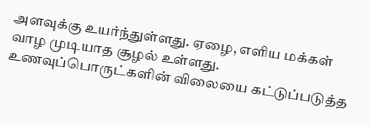அளவுக்கு உயர்ந்துள்ளது. ஏழை, எளிய மக்கள் வாழ முடியாத சூழல் உள்ளது. உணவுப்பொருட்களின் விலையை கட்டுப்படுத்த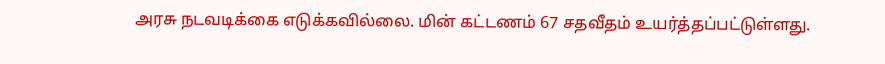அரசு நடவடிக்கை எடுக்கவில்லை. மின் கட்டணம் 67 சதவீதம் உயர்த்தப்பட்டுள்ளது.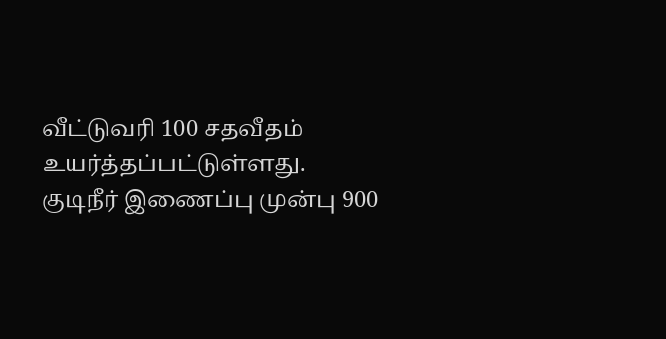வீட்டுவரி 100 சதவீதம் உயர்த்தப்பட்டுள்ளது. குடிநீர் இணைப்பு முன்பு 900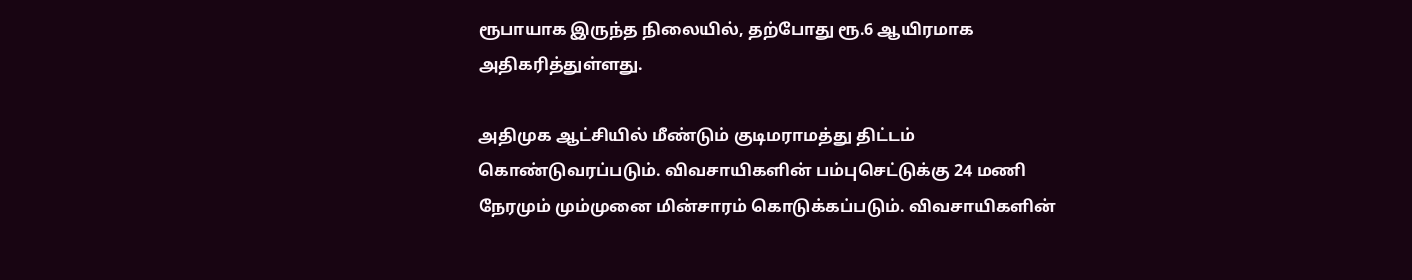ரூபாயாக இருந்த நிலையில், தற்போது ரூ.6 ஆயிரமாக அதிகரித்துள்ளது.

அதிமுக ஆட்சியில் மீண்டும் குடிமராமத்து திட்டம் கொண்டுவரப்படும். விவசாயிகளின் பம்புசெட்டுக்கு 24 மணி நேரமும் மும்முனை மின்சாரம் கொடுக்கப்படும். விவசாயிகளின்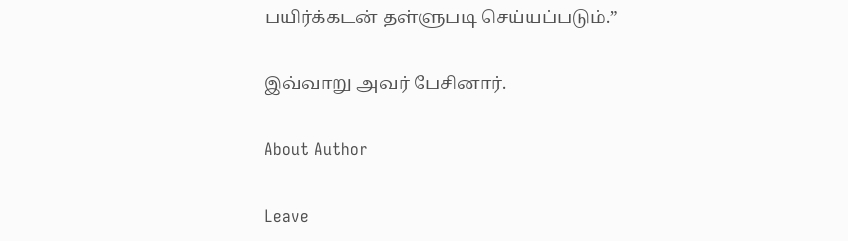பயிர்க்கடன் தள்ளுபடி செய்யப்படும்.”

இவ்வாறு அவர் பேசினார்.

About Author

Leave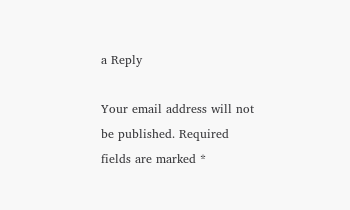a Reply

Your email address will not be published. Required fields are marked *